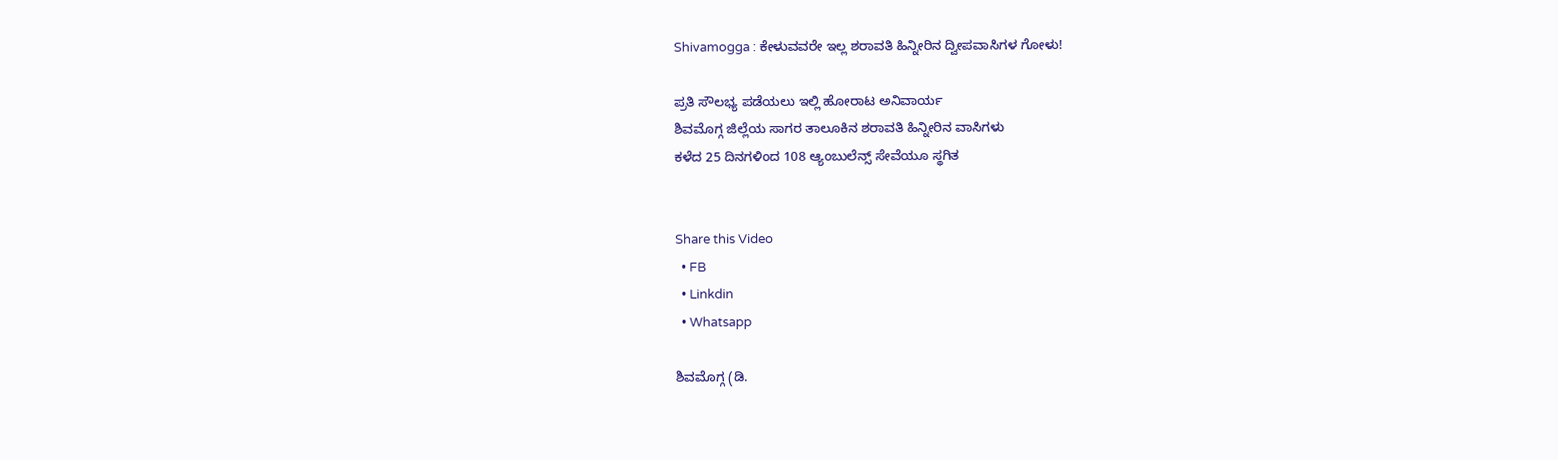Shivamogga : ಕೇಳುವವರೇ ಇಲ್ಲ ಶರಾವತಿ ಹಿನ್ನೀರಿನ ದ್ವೀಪವಾಸಿಗಳ ಗೋಳು!

ಪ್ರತಿ ಸೌಲಭ್ಯ ಪಡೆಯಲು ಇಲ್ಲಿ ಹೋರಾಟ ಅನಿವಾರ್ಯ
ಶಿವಮೊಗ್ಗ ಜಿಲ್ಲೆಯ ಸಾಗರ ತಾಲೂಕಿನ ಶರಾವತಿ ಹಿನ್ನೀರಿನ ವಾಸಿಗಳು
ಕಳೆದ 25 ದಿನಗಳಿಂದ 108 ಆ್ಯಂಬುಲೆನ್ಸ್ ಸೇವೆಯೂ ಸ್ಥಗಿತ


Share this Video
  • FB
  • Linkdin
  • Whatsapp

ಶಿವಮೊಗ್ಗ (ಡಿ.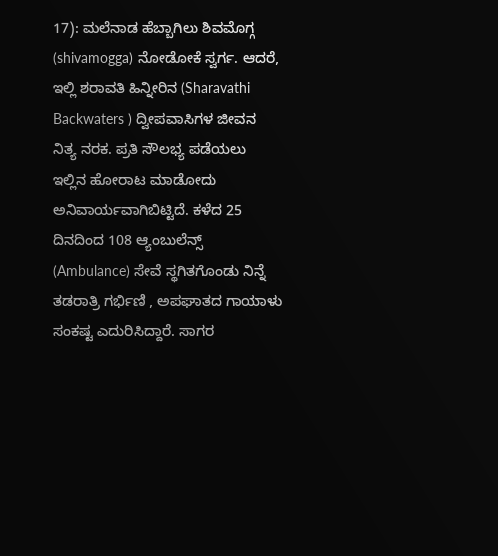17): ಮಲೆನಾಡ ಹೆಬ್ಬಾಗಿಲು ಶಿವಮೊಗ್ಗ (shivamogga) ನೋಡೋಕೆ ಸ್ವರ್ಗ. ಆದರೆ, ಇಲ್ಲಿ ಶರಾವತಿ ಹಿನ್ನೀರಿನ (Sharavathi Backwaters ) ದ್ವೀಪವಾಸಿಗಳ ಜೀವನ ನಿತ್ಯ ನರಕ. ಪ್ರತಿ ಸೌಲಭ್ಯ ಪಡೆಯಲು ಇಲ್ಲಿನ ಹೋರಾಟ ಮಾಡೋದು ಅನಿವಾರ್ಯವಾಗಿಬಿಟ್ಟಿದೆ. ಕಳೆದ 25 ದಿನದಿಂದ 108 ಆ್ಯಂಬುಲೆನ್ಸ್ (Ambulance) ಸೇವೆ ಸ್ಥಗಿತಗೊಂಡು ನಿನ್ನೆ ತಡರಾತ್ರಿ ಗರ್ಭಿಣಿ , ಅಪಘಾತದ ಗಾಯಾಳು ಸಂಕಷ್ಟ ಎದುರಿಸಿದ್ದಾರೆ. ಸಾಗರ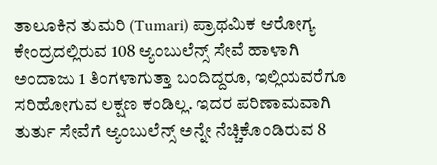ತಾಲೂಕಿನ ತುಮರಿ (Tumari) ಪ್ರಾಥಮಿಕ ಆರೋಗ್ಯ ಕೇಂದ್ರದಲ್ಲಿರುವ 108 ಆ್ಯಂಬುಲೆನ್ಸ್ ಸೇವೆ ಹಾಳಾಗಿ ಅಂದಾಜು 1 ತಿಂಗಳಾಗುತ್ತಾ ಬಂದಿದ್ದರೂ, ಇಲ್ಲಿಯವರೆಗೂ ಸರಿಹೋಗುವ ಲಕ್ಷಣ ಕಂಡಿಲ್ಲ. ಇದರ ಪರಿಣಾಮವಾಗಿ ತುರ್ತು ಸೇವೆಗೆ ಆ್ಯಂಬುಲೆನ್ಸ್ ಅನ್ನೇ ನೆಚ್ಚಿಕೊಂಡಿರುವ 8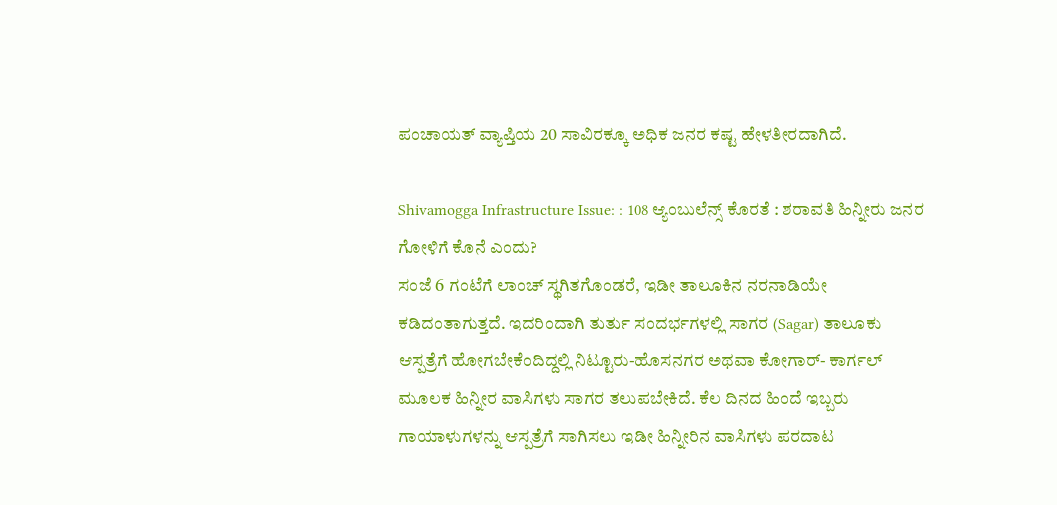ಪಂಚಾಯತ್ ವ್ಯಾಪ್ತಿಯ 20 ಸಾವಿರಕ್ಕೂ ಅಧಿಕ ಜನರ ಕಷ್ಟ ಹೇಳತೀರದಾಗಿದೆ.

Shivamogga Infrastructure Issue: : 108 ಆ್ಯಂಬುಲೆನ್ಸ್‌ ಕೊರತೆ : ಶರಾವತಿ ಹಿನ್ನೀರು ಜನರ ಗೋಳಿಗೆ ಕೊನೆ ಎಂದು?
ಸಂಜೆ 6 ಗಂಟೆಗೆ ಲಾಂಚ್ ಸ್ಥಗಿತಗೊಂಡರೆ, ಇಡೀ ತಾಲೂಕಿನ ನರನಾಡಿಯೇ ಕಡಿದಂತಾಗುತ್ತದೆ. ಇದರಿಂದಾಗಿ ತುರ್ತು ಸಂದರ್ಭಗಳಲ್ಲಿ ಸಾಗರ (Sagar) ತಾಲೂಕು ಆಸ್ಪತ್ರೆಗೆ ಹೋಗಬೇಕೆಂದಿದ್ದಲ್ಲಿ ನಿಟ್ಟೂರು-ಹೊಸನಗರ ಅಥವಾ ಕೋಗಾರ್- ಕಾರ್ಗಲ್ ಮೂಲಕ ಹಿನ್ನೀರ ವಾಸಿಗಳು ಸಾಗರ ತಲುಪಬೇಕಿದೆ. ಕೆಲ ದಿನದ ಹಿಂದೆ ಇಬ್ಬರು ಗಾಯಾಳುಗಳನ್ನು ಆಸ್ಪತ್ರೆಗೆ ಸಾಗಿಸಲು ಇಡೀ ಹಿನ್ನೀರಿನ ವಾಸಿಗಳು ಪರದಾಟ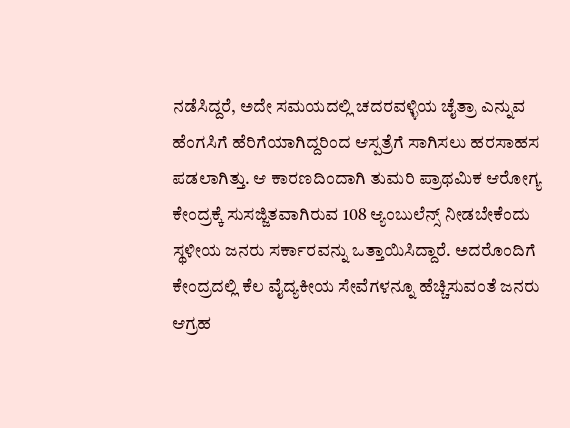ನಡೆಸಿದ್ದರೆ, ಅದೇ ಸಮಯದಲ್ಲಿ ಚದರವಳ್ಳಿಯ ಚೈತ್ರಾ ಎನ್ನುವ ಹೆಂಗಸಿಗೆ ಹೆರಿಗೆಯಾಗಿದ್ದರಿಂದ ಆಸ್ಪತ್ರೆಗೆ ಸಾಗಿಸಲು ಹರಸಾಹಸ ಪಡಲಾಗಿತ್ತು. ಆ ಕಾರಣದಿಂದಾಗಿ ತುಮರಿ ಪ್ರಾಥಮಿಕ ಆರೋಗ್ಯ ಕೇಂದ್ರಕ್ಕೆ ಸುಸಜ್ಜಿತವಾಗಿರುವ 108 ಆ್ಯಂಬುಲೆನ್ಸ್ ನೀಡಬೇಕೆಂದು ಸ್ಥಳೀಯ ಜನರು ಸರ್ಕಾರವನ್ನು ಒತ್ತಾಯಿಸಿದ್ದಾರೆ. ಅದರೊಂದಿಗೆ ಕೇಂದ್ರದಲ್ಲಿ ಕೆಲ ವೈದ್ಯಕೀಯ ಸೇವೆಗಳನ್ನೂ ಹೆಚ್ಚಿಸುವಂತೆ ಜನರು ಆಗ್ರಹ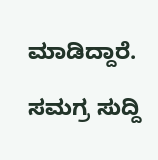ಮಾಡಿದ್ದಾರೆ.

ಸಮಗ್ರ ಸುದ್ದಿ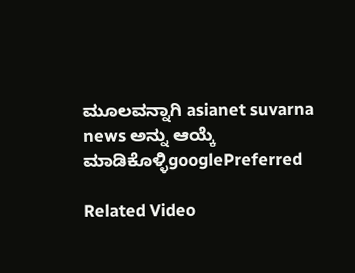ಮೂಲವನ್ನಾಗಿ asianet suvarna news ಅನ್ನು ಆಯ್ಕೆ ಮಾಡಿಕೊಳ್ಳಿgooglePreferred

Related Video